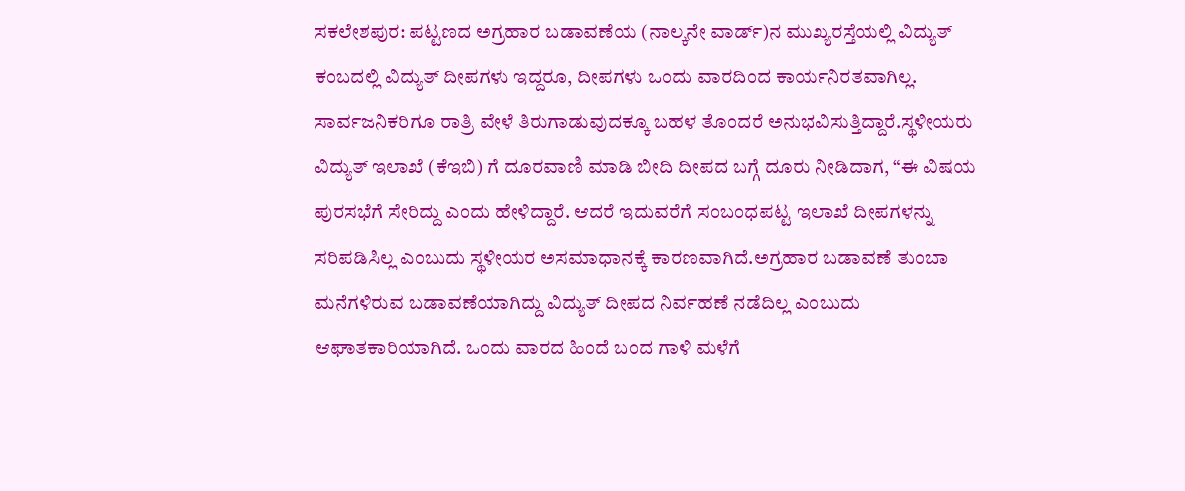ಸಕಲೇಶಪುರ: ಪಟ್ಟಣದ ಅಗ್ರಹಾರ ಬಡಾವಣೆಯ (ನಾಲ್ಕನೇ ವಾರ್ಡ್)ನ ಮುಖ್ಯರಸ್ತೆಯಲ್ಲಿ ವಿದ್ಯುತ್ ಕಂಬದಲ್ಲಿ ವಿದ್ಯುತ್ ದೀಪಗಳು ಇದ್ದರೂ, ದೀಪಗಳು ಒಂದು ವಾರದಿಂದ ಕಾರ್ಯನಿರತವಾಗಿಲ್ಲ. ಸಾರ್ವಜನಿಕರಿಗೂ ರಾತ್ರಿ ವೇಳೆ ತಿರುಗಾಡುವುದಕ್ಕೂ ಬಹಳ ತೊಂದರೆ ಅನುಭವಿಸುತ್ತಿದ್ದಾರೆ.ಸ್ಥಳೀಯರು ವಿದ್ಯುತ್ ಇಲಾಖೆ (ಕೆಇಬಿ) ಗೆ ದೂರವಾಣಿ ಮಾಡಿ ಬೀದಿ ದೀಪದ ಬಗ್ಗೆ ದೂರು ನೀಡಿದಾಗ, “ಈ ವಿಷಯ ಪುರಸಭೆಗೆ ಸೇರಿದ್ದು ಎಂದು ಹೇಳಿದ್ದಾರೆ. ಆದರೆ ಇದುವರೆಗೆ ಸಂಬಂಧಪಟ್ಟ ಇಲಾಖೆ ದೀಪಗಳನ್ನು ಸರಿಪಡಿಸಿಲ್ಲ ಎಂಬುದು ಸ್ಥಳೀಯರ ಅಸಮಾಧಾನಕ್ಕೆ ಕಾರಣವಾಗಿದೆ.ಅಗ್ರಹಾರ ಬಡಾವಣೆ ತುಂಬಾ ಮನೆಗಳಿರುವ ಬಡಾವಣೆಯಾಗಿದ್ದು ವಿದ್ಯುತ್ ದೀಪದ ನಿರ್ವಹಣೆ ನಡೆದಿಲ್ಲ ಎಂಬುದು ಆಘಾತಕಾರಿಯಾಗಿದೆ. ಒಂದು ವಾರದ ಹಿಂದೆ ಬಂದ ಗಾಳಿ ಮಳೆಗೆ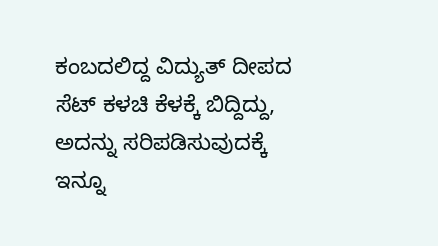ಕಂಬದಲಿದ್ದ ವಿದ್ಯುತ್ ದೀಪದ ಸೆಟ್ ಕಳಚಿ ಕೆಳಕ್ಕೆ ಬಿದ್ದಿದ್ದು, ಅದನ್ನು ಸರಿಪಡಿಸುವುದಕ್ಕೆ ಇನ್ನೂ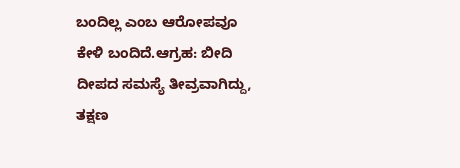ಬಂದಿಲ್ಲ ಎಂಬ ಆರೋಪವೂ ಕೇಳಿ ಬಂದಿದೆ.ಆಗ್ರಹ: ಬೀದಿ ದೀಪದ ಸಮಸ್ಯೆ ತೀವ್ರವಾಗಿದ್ದು, ತಕ್ಷಣ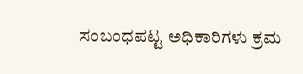ಸಂಬಂಧಪಟ್ಟ ಅಧಿಕಾರಿಗಳು ಕ್ರಮ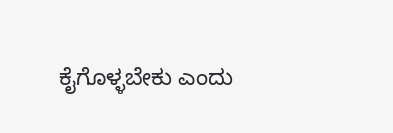ಕೈಗೊಳ್ಳಬೇಕು ಎಂದು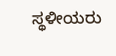ಸ್ಥಳೀಯರು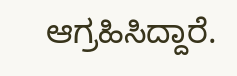ಆಗ್ರಹಿಸಿದ್ದಾರೆ.